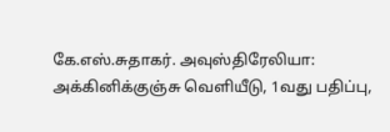கே.எஸ்.சுதாகர். அவுஸ்திரேலியா: அக்கினிக்குஞ்சு வெளியீடு, 1வது பதிப்பு,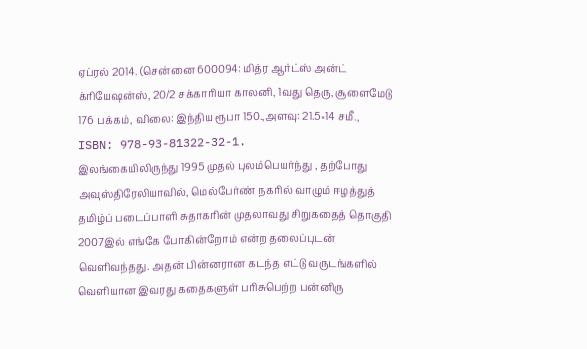ஏப்ரல் 2014. (சென்னை 600094: மித்ர ஆர்ட்ஸ் அன்ட் க்ரியேஷன்ஸ், 20/2 சக்காரியா காலனி, 1வது தெரு, சூளைமேடு
176 பக்கம், விலை: இந்திய ரூபா 150.,அளவு: 21.5×14 சமீ., ISBN: 978-93-81322-32-1.
இலங்கையிலிருந்து 1995 முதல் புலம்பெயர்ந்து , தற்போது அவுஸ்திரேலியாவில், மெல்பேர்ண் நகரில் வாழும் ஈழத்துத் தமிழ்ப் படைப்பாளி சுதாகரின் முதலாவது சிறுகதைத் தொகுதி 2007இல் எங்கே போகின்றோம் என்ற தலைப்புடன் வெளிவந்தது. அதன் பின்னரான கடந்த எட்டு வருடங்களில் வெளியான இவரது கதைகளுள் பரிசுபெற்ற பன்னிரு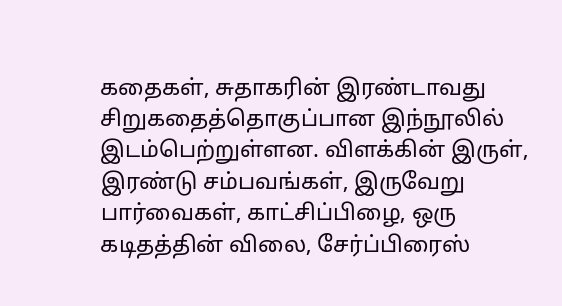கதைகள், சுதாகரின் இரண்டாவது சிறுகதைத்தொகுப்பான இந்நூலில் இடம்பெற்றுள்ளன. விளக்கின் இருள், இரண்டு சம்பவங்கள், இருவேறு பார்வைகள், காட்சிப்பிழை, ஒரு கடிதத்தின் விலை, சேர்ப்பிரைஸ்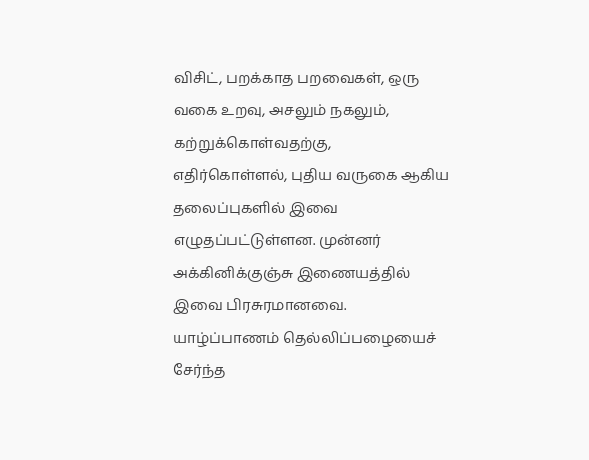விசிட், பறக்காத பறவைகள், ஒரு வகை உறவு, அசலும் நகலும், கற்றுக்கொள்வதற்கு, எதிர்கொள்ளல், புதிய வருகை ஆகிய தலைப்புகளில் இவை எழுதப்பட்டுள்ளன. முன்னர் அக்கினிக்குஞ்சு இணையத்தில் இவை பிரசுரமானவை. யாழ்ப்பாணம் தெல்லிப்பழையைச் சேர்ந்த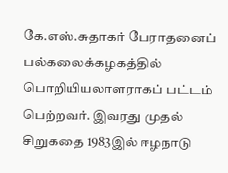கே.எஸ்.சுதாகர் பேராதனைப் பல்கலைக்கழகத்தில் பொறியியலாளராகப் பட்டம் பெற்றவர். இவரது முதல் சிறுகதை 1983இல் ஈழநாடு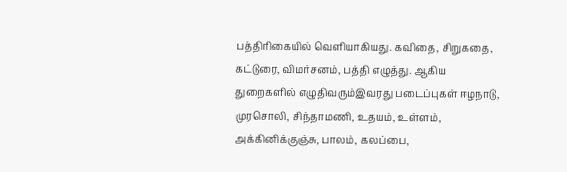பத்திரிகையில் வெளியாகியது. கவிதை, சிறுகதை, கட்டுரை, விமர்சனம், பத்தி எழுத்து. ஆகிய துறைகளில் எழுதிவரும்இவரது படைப்புகள் ஈழநாடு, முரசொலி, சிந்தாமணி, உதயம், உள்ளம், அக்கினிக்குஞ்சு, பாலம், கலப்பை,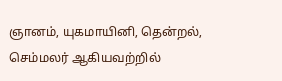ஞானம், யுகமாயினி, தென்றல், செம்மலர் ஆகியவற்றில்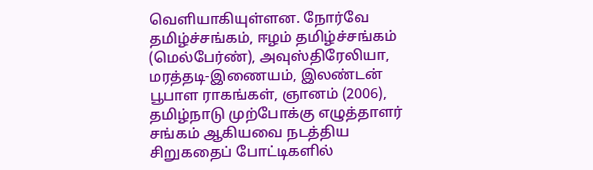வெளியாகியுள்ளன. நோர்வே தமிழ்ச்சங்கம், ஈழம் தமிழ்ச்சங்கம் (மெல்பேர்ண்), அவுஸ்திரேலியா, மரத்தடி-இணையம், இலண்டன் பூபாள ராகங்கள், ஞானம் (2006), தமிழ்நாடு முற்போக்கு எழுத்தாளர் சங்கம் ஆகியவை நடத்திய சிறுகதைப் போட்டிகளில்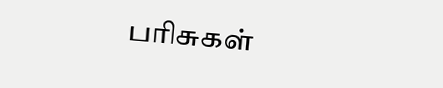பரிசுகள்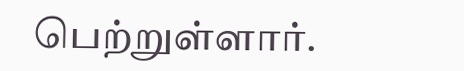பெற்றுள்ளார்.